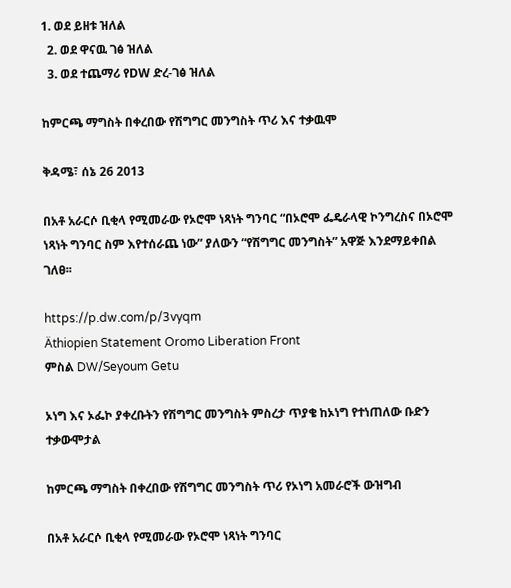1. ወደ ይዘቱ ዝለል
  2. ወደ ዋናዉ ገፅ ዝለል
  3. ወደ ተጨማሪ የDW ድረ-ገፅ ዝለል

ከምርጫ ማግስት በቀረበው የሽግግር መንግስት ጥሪ እና ተቃዉሞ

ቅዳሜ፣ ሰኔ 26 2013

በአቶ አራርሶ ቢቂላ የሚመራው የኦሮሞ ነጻነት ግንባር “በኦሮሞ ፌዴራላዊ ኮንግረስና በኦሮሞ ነጻነት ግንባር ስም እየተሰራጨ ነው” ያለውን “የሽግግር መንግስት” አዋጅ እንደማይቀበል ገለፀ፡፡

https://p.dw.com/p/3vyqm
Äthiopien Statement Oromo Liberation Front
ምስል DW/Seyoum Getu

ኦነግ እና ኦፌኮ ያቀረቡትን የሽግግር መንግስት ምስረታ ጥያቄ ከኦነግ የተነጠለው ቡድን ተቃውሞታል

ከምርጫ ማግስት በቀረበው የሽግግር መንግስት ጥሪ የኦነግ አመራሮች ውዝግብ

በአቶ አራርሶ ቢቂላ የሚመራው የኦሮሞ ነጻነት ግንባር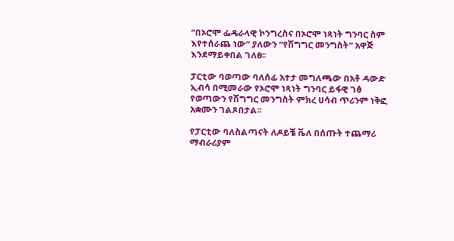“በኦሮሞ ፌዴራላዊ ኮንግረስና በኦሮሞ ነጻነት ግንባር ስም እየተሰራጨ ነው” ያለውን “የሽግግር መንግስት” አዋጅ እንደማይቀበል ገለፀ፡፡

ፓርቲው ባወጣው ባለሰፊ አተታ መግለጫው በአቶ ዳውድ ኢብሳ በሚመራው የኦሮሞ ነጻነት ግንባር ይፋዊ ገፅ የወጣውን የሽግግር መንግስት ምክረ ሀሳብ ጥሪንም ነቅፎ አቋሙን ገልጾበታል፡፡

የፓርቲው ባለስልጣናት ለዶይቼ ቬለ በሰጡት ተጨማሪ ማብራሪያም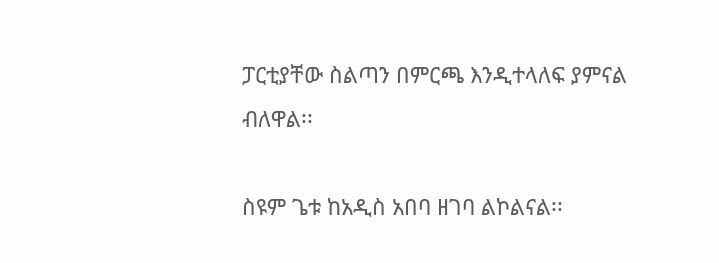ፓርቲያቸው ስልጣን በምርጫ እንዲተላለፍ ያምናል ብለዋል፡፡

ስዩም ጌቱ ከአዲስ አበባ ዘገባ ልኮልናል፡፡